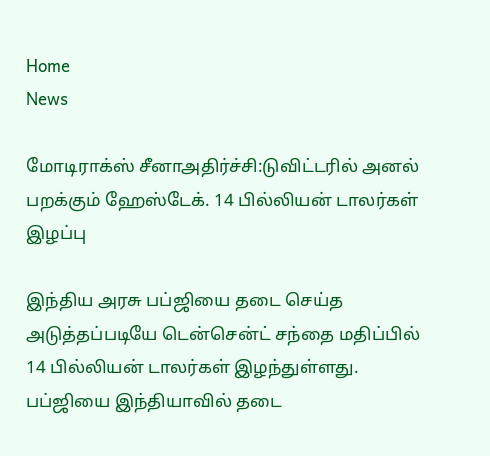Home
News

மோடிராக்ஸ் சீனாஅதிர்ச்சி:டுவிட்டரில் அனல் பறக்கும் ஹேஸ்டேக். 14 பில்லியன் டாலர்கள் இழப்பு

இந்திய அரசு பப்ஜியை தடை செய்த அடுத்தப்படியே டென்சென்ட் சந்தை மதிப்பில் 14 பில்லியன் டாலர்கள் இழந்துள்ளது. பப்ஜியை இந்தியாவில் தடை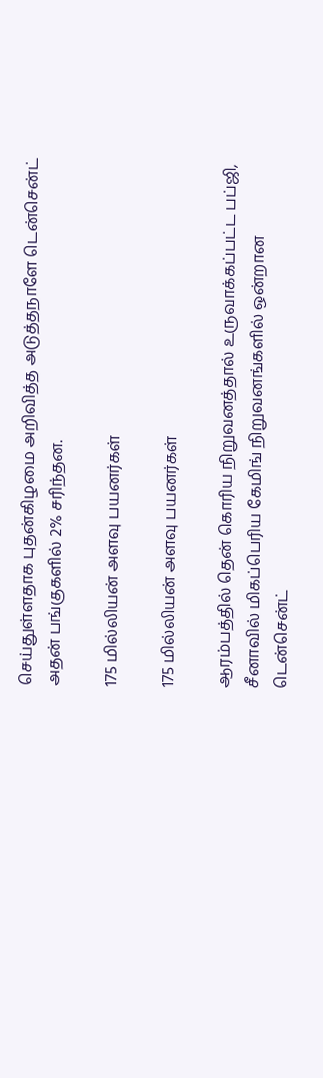செய்துள்ளதாக புதன்கிழமை அறிவித்த அடுத்தநாளே டென்சென்ட் அதன் பங்குகளில் 2% சரிந்தன.

175 மில்லியன் அளவு பயனர்கள்

175 மில்லியன் அளவு பயனர்கள்

ஆரம்பத்தில் தென் கொரிய நிறுவனத்தால் உருவாக்கப்பட்ட பப்ஜி, சீனாவில் மிகப்பெரிய கேமிங் நிறுவனங்களில் ஒன்றான டென்சென்ட்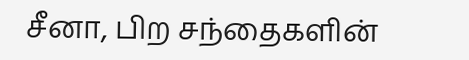சீனா, பிற சந்தைகளின்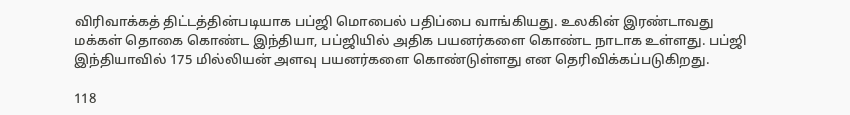விரிவாக்கத் திட்டத்தின்படியாக பப்ஜி மொபைல் பதிப்பை வாங்கியது. உலகின் இரண்டாவது மக்கள் தொகை கொண்ட இந்தியா, பப்ஜியில் அதிக பயனர்களை கொண்ட நாடாக உள்ளது. பப்ஜி இந்தியாவில் 175 மில்லியன் அளவு பயனர்களை கொண்டுள்ளது என தெரிவிக்கப்படுகிறது.

118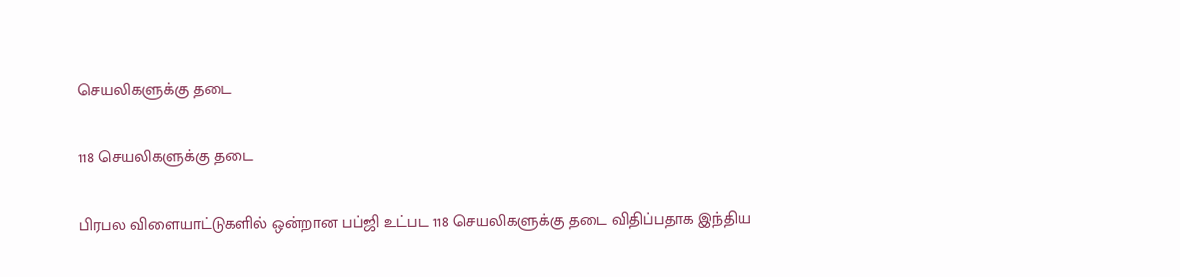செயலிகளுக்கு தடை

118 செயலிகளுக்கு தடை

பிரபல விளையாட்டுகளில் ஒன்றான பப்ஜி உட்பட 118 செயலிகளுக்கு தடை விதிப்பதாக இந்திய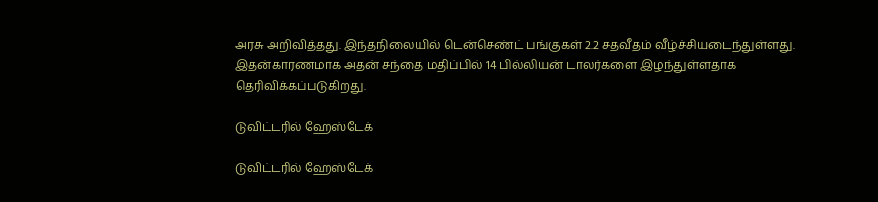அரசு அறிவித்தது. இந்தநிலையில் டென்செண்ட் பங்குகள் 2.2 சதவீதம் வீழ்ச்சியடைந்துள்ளது. இதன்காரணமாக அதன் சந்தை மதிப்பில் 14 பில்லியன் டாலர்களை இழந்துள்ளதாக தெரிவிக்கப்படுகிறது.

டுவிட்டரில் ஹேஸ்டேக்

டுவிட்டரில் ஹேஸ்டேக்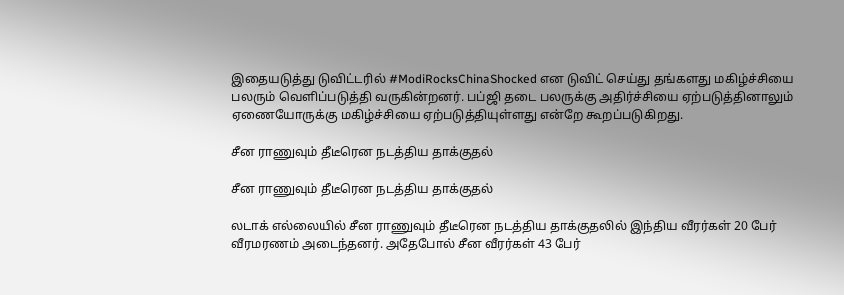இதையடுத்து டுவிட்டரில் #ModiRocksChinaShocked என டுவிட் செய்து தங்களது மகிழ்ச்சியை பலரும் வெளிப்படுத்தி வருகின்றனர். பப்ஜி தடை பலருக்கு அதிர்ச்சியை ஏற்படுத்தினாலும் ஏணையோருக்கு மகிழ்ச்சியை ஏற்படுத்தியுள்ளது என்றே கூறப்படுகிறது.

சீன ராணுவும் தீடீரென நடத்திய தாக்குதல்

சீன ராணுவும் தீடீரென நடத்திய தாக்குதல்

லடாக் எல்லையில் சீன ராணுவும் தீடீரென நடத்திய தாக்குதலில் இந்திய வீரர்கள் 20 பேர் வீரமரணம் அடைந்தனர். அதேபோல் சீன வீரர்கள் 43 பேர்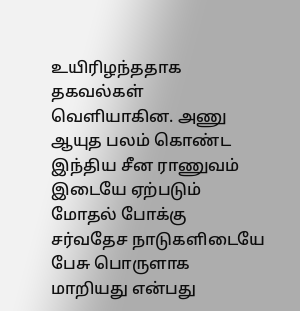உயிரிழந்ததாக தகவல்கள் வெளியாகின. அணு ஆயுத பலம் கொண்ட இந்திய சீன ராணுவம் இடையே ஏற்படும் மோதல் போக்கு சர்வதேச நாடுகளிடையே பேசு பொருளாக மாறியது என்பது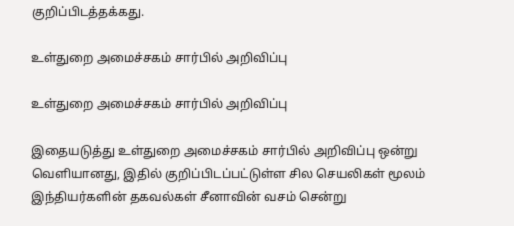குறிப்பிடத்தக்கது.

உள்துறை அமைச்சகம் சார்பில் அறிவிப்பு

உள்துறை அமைச்சகம் சார்பில் அறிவிப்பு

இதையடுத்து உள்துறை அமைச்சகம் சார்பில் அறிவிப்பு ஒன்று வெளியானது, இதில் குறிப்பிடப்பட்டுள்ள சில செயலிகள் மூலம் இந்தியர்களின் தகவல்கள் சீனாவின் வசம் சென்று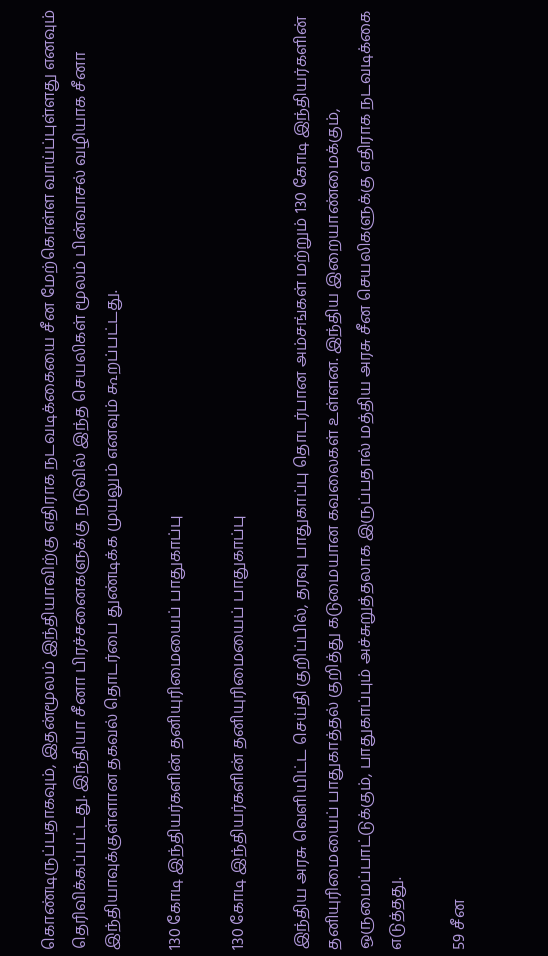கொண்டிருப்பதாகவும், இதன்மூலம் இந்தியாவிற்கு எதிராக நடவடிக்கையை சீன மேற்கொள்ள வாய்ப்புள்ளது எனவும் தெரிவிக்கப்பட்டது. இந்தியா சீனா பிரச்சனைகளுக்கு நடுவில் இந்த செயலிகள் மூலம் பின்வாசல் வழியாக சீனா இந்தியாவுக்குள்ளான தகவல் தொடர்பை துண்டிக்க முயலும் எனவும் கூறப்பட்டது.

130 கோடி இந்தியர்களின் தனியுரிமையைப் பாதுகாப்பு

130 கோடி இந்தியர்களின் தனியுரிமையைப் பாதுகாப்பு

இந்திய அரசு வெளியிட்ட செய்தி குறிப்பில், தரவு பாதுகாப்பு தொடர்பான அம்சங்கள் மற்றும் 130 கோடி இந்தியர்களின் தனியுரிமையைப் பாதுகாத்தல் குறித்து கடுமையான கவலைகள் உள்ளன. இந்திய இறையாண்மைக்கும், ஒருமைப்பாட்டுக்கும், பாதுகாப்பும் அச்சுறுத்தலாக இருப்பதால் மத்திய அரசு சீன செயலிகளுக்கு எதிராக நடவடிக்கை எடுத்தது.

59 சீன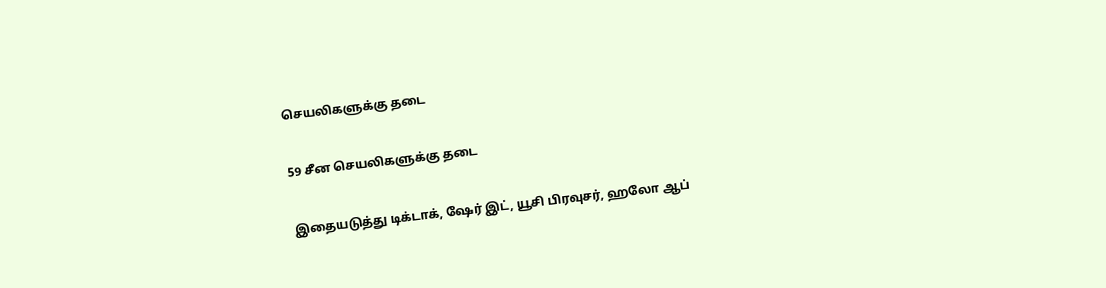செயலிகளுக்கு தடை

59 சீன செயலிகளுக்கு தடை

இதையடுத்து டிக்டாக், ஷேர் இட், யூசி பிரவுசர், ஹலோ ஆப்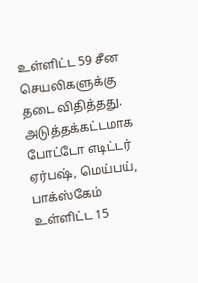உள்ளிட்ட 59 சீன செயலிகளுக்கு தடை விதித்தது. அடுத்தக்கட்டமாக போட்டோ எடிட்டர் ஏர்பஷ், மெய்பய், பாக்ஸ்கேம் உள்ளிட்ட 15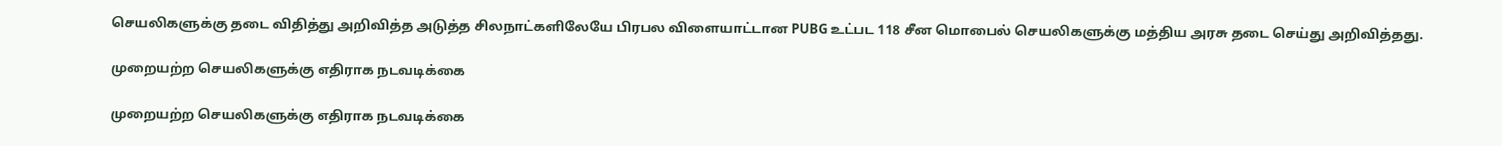செயலிகளுக்கு தடை விதித்து அறிவித்த அடுத்த சிலநாட்களிலேயே பிரபல விளையாட்டான PUBG உட்பட 118 சீன மொபைல் செயலிகளுக்கு மத்திய அரசு தடை செய்து அறிவித்தது.

முறையற்ற செயலிகளுக்கு எதிராக நடவடிக்கை

முறையற்ற செயலிகளுக்கு எதிராக நடவடிக்கை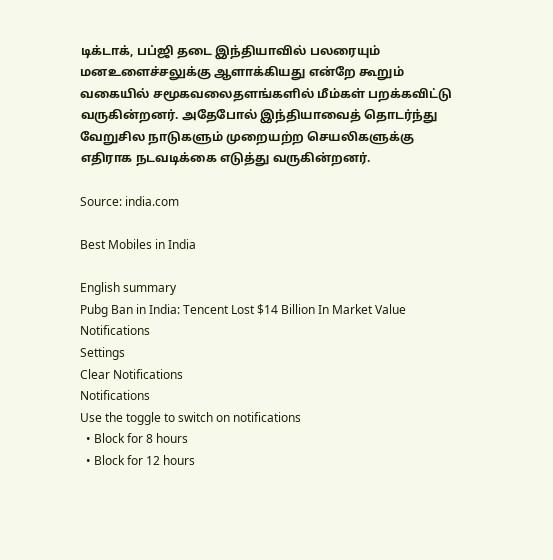டிக்டாக், பப்ஜி தடை இந்தியாவில் பலரையும் மனஉளைச்சலுக்கு ஆளாக்கியது என்றே கூறும் வகையில் சமூகவலைதளங்களில் மீம்கள் பறக்கவிட்டு வருகின்றனர். அதேபோல் இந்தியாவைத் தொடர்ந்து வேறுசில நாடுகளும் முறையற்ற செயலிகளுக்கு எதிராக நடவடிக்கை எடுத்து வருகின்றனர்.

Source: india.com

Best Mobiles in India

English summary
Pubg Ban in India: Tencent Lost $14 Billion In Market Value
Notifications
Settings
Clear Notifications
Notifications
Use the toggle to switch on notifications
  • Block for 8 hours
  • Block for 12 hours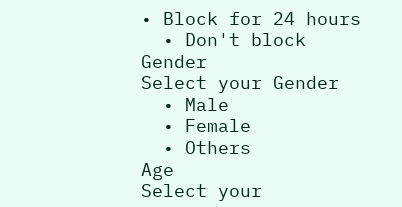• Block for 24 hours
  • Don't block
Gender
Select your Gender
  • Male
  • Female
  • Others
Age
Select your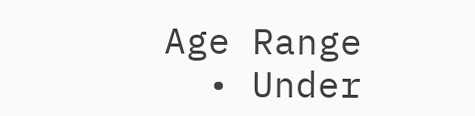Age Range
  • Under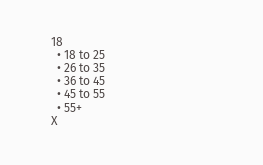18
  • 18 to 25
  • 26 to 35
  • 36 to 45
  • 45 to 55
  • 55+
X